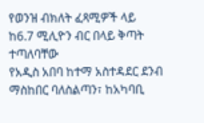የወንዝ ብክለት ፈጻሚዎች ላይ ከ6.7 ሚሊዮን ብር በላይ ቅጣት ተጣለባቸው
የአዲስ አበባ ከተማ አስተዳደር ደንብ ማስከበር ባለስልጣን፣ ከአካባቢ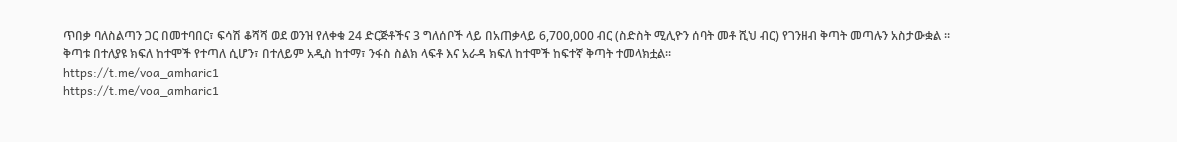ጥበቃ ባለስልጣን ጋር በመተባበር፣ ፍሳሽ ቆሻሻ ወደ ወንዝ የለቀቁ 24 ድርጅቶችና 3 ግለሰቦች ላይ በአጠቃላይ 6,700,000 ብር (ስድስት ሚሊዮን ሰባት መቶ ሺህ ብር) የገንዘብ ቅጣት መጣሉን አስታውቋል ።
ቅጣቱ በተለያዩ ክፍለ ከተሞች የተጣለ ሲሆን፣ በተለይም አዲስ ከተማ፣ ንፋስ ስልክ ላፍቶ እና አራዳ ክፍለ ከተሞች ከፍተኛ ቅጣት ተመላክቷል።
https://t.me/voa_amharic1
https://t.me/voa_amharic1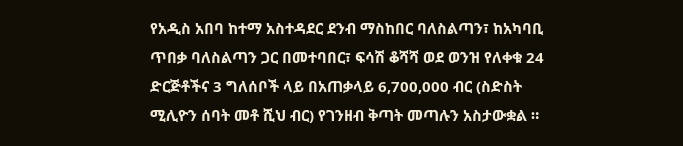የአዲስ አበባ ከተማ አስተዳደር ደንብ ማስከበር ባለስልጣን፣ ከአካባቢ ጥበቃ ባለስልጣን ጋር በመተባበር፣ ፍሳሽ ቆሻሻ ወደ ወንዝ የለቀቁ 24 ድርጅቶችና 3 ግለሰቦች ላይ በአጠቃላይ 6,700,000 ብር (ስድስት ሚሊዮን ሰባት መቶ ሺህ ብር) የገንዘብ ቅጣት መጣሉን አስታውቋል ።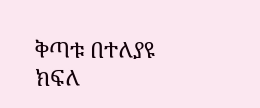ቅጣቱ በተለያዩ ክፍለ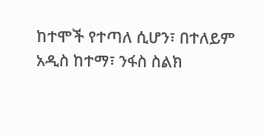ከተሞች የተጣለ ሲሆን፣ በተለይም አዲስ ከተማ፣ ንፋስ ስልክ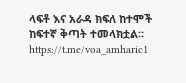ላፍቶ እና አራዳ ክፍለ ከተሞች ከፍተኛ ቅጣት ተመላክቷል።
https://t.me/voa_amharic1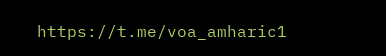https://t.me/voa_amharic1